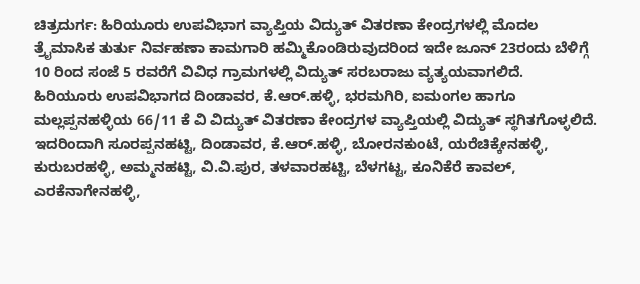ಚಿತ್ರದುರ್ಗ: ಹಿರಿಯೂರು ಉಪವಿಭಾಗ ವ್ಯಾಪ್ತಿಯ ವಿದ್ಯುತ್ ವಿತರಣಾ ಕೇಂದ್ರಗಳಲ್ಲಿ ಮೊದಲ ತ್ರೈಮಾಸಿಕ ತುರ್ತು ನಿರ್ವಹಣಾ ಕಾಮಗಾರಿ ಹಮ್ಮಿಕೊಂಡಿರುವುದರಿಂದ ಇದೇ ಜೂನ್ 23ರಂದು ಬೆಳಿಗ್ಗೆ 10 ರಿಂದ ಸಂಜೆ 5 ರವರೆಗೆ ವಿವಿಧ ಗ್ರಾಮಗಳಲ್ಲಿ ವಿದ್ಯುತ್ ಸರಬರಾಜು ವ್ಯತ್ಯಯವಾಗಲಿದೆ.
ಹಿರಿಯೂರು ಉಪವಿಭಾಗದ ದಿಂಡಾವರ, ಕೆ.ಆರ್.ಹಳ್ಳಿ, ಭರಮಗಿರಿ, ಐಮಂಗಲ ಹಾಗೂ ಮಲ್ಲಪ್ಪನಹಳ್ಳಿಯ 66/11 ಕೆ ವಿ ವಿದ್ಯುತ್ ವಿತರಣಾ ಕೇಂದ್ರಗಳ ವ್ಯಾಪ್ತಿಯಲ್ಲಿ ವಿದ್ಯುತ್ ಸ್ಥಗಿತಗೊಳ್ಳಲಿದೆ. ಇದರಿಂದಾಗಿ ಸೂರಪ್ಪನಹಟ್ಟಿ, ದಿಂಡಾವರ, ಕೆ.ಆರ್.ಹಳ್ಳಿ, ಬೋರನಕುಂಟೆ, ಯರೆಚಿಕ್ಕೇನಹಳ್ಳಿ, ಕುರುಬರಹಳ್ಳಿ, ಅಮ್ಮನಹಟ್ಟಿ, ವಿ.ವಿ.ಪುರ, ತಳವಾರಹಟ್ಟಿ, ಬೆಳಗಟ್ಟ, ಕೂನಿಕೆರೆ ಕಾವಲ್, ಎರಕೆನಾಗೇನಹಳ್ಳಿ,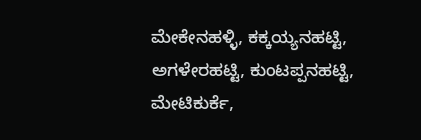ಮೇಕೇನಹಳ್ಳಿ, ಕಕ್ಕಯ್ಯನಹಟ್ಟಿ, ಅಗಳೇರಹಟ್ಟಿ, ಕುಂಟಪ್ಪನಹಟ್ಟಿ, ಮೇಟಿಕುರ್ಕೆ,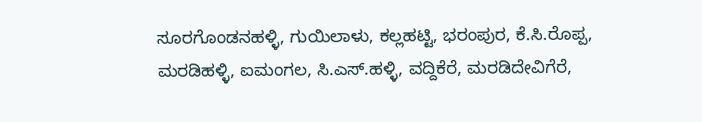ಸೂರಗೊಂಡನಹಳ್ಳಿ, ಗುಯಿಲಾಳು, ಕಲ್ಲಹಟ್ಟಿ, ಭರಂಪುರ, ಕೆ.ಸಿ.ರೊಪ್ಪ, ಮರಡಿಹಳ್ಳಿ, ಐಮಂಗಲ, ಸಿ.ಎಸ್.ಹಳ್ಳಿ, ವದ್ದಿಕೆರೆ, ಮರಡಿದೇವಿಗೆರೆ,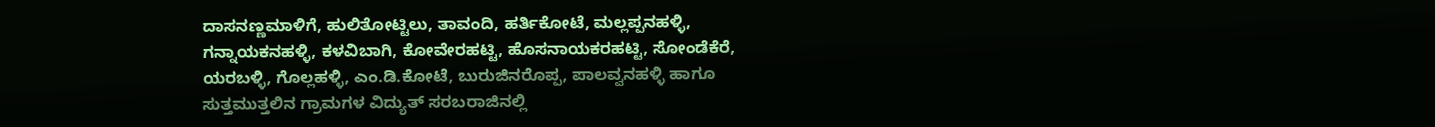ದಾಸನಣ್ಣಮಾಳಿಗೆ, ಹುಲಿತೋಟ್ಟಿಲು, ತಾವಂದಿ, ಹರ್ತಿಕೋಟೆ, ಮಲ್ಲಪ್ಪನಹಳ್ಳಿ, ಗನ್ನಾಯಕನಹಳ್ಳಿ, ಕಳವಿಬಾಗಿ, ಕೋವೇರಹಟ್ಟಿ, ಹೊಸನಾಯಕರಹಟ್ಟಿ, ಸೋಂಡೆಕೆರೆ, ಯರಬಳ್ಳಿ, ಗೊಲ್ಲಹಳ್ಳಿ, ಎಂ.ಡಿ.ಕೋಟೆ, ಬುರುಜಿನರೊಪ್ಪ, ಪಾಲವ್ವನಹಳ್ಳಿ ಹಾಗೂ ಸುತ್ತಮುತ್ತಲಿನ ಗ್ರಾಮಗಳ ವಿದ್ಯುತ್ ಸರಬರಾಜಿನಲ್ಲಿ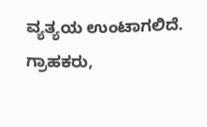ವ್ಯತ್ಯಯ ಉಂಟಾಗಲಿದೆ.
ಗ್ರಾಹಕರು,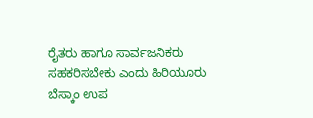ರೈತರು ಹಾಗೂ ಸಾರ್ವಜನಿಕರು ಸಹಕರಿಸಬೇಕು ಎಂದು ಹಿರಿಯೂರು ಬೆಸ್ಕಾಂ ಉಪ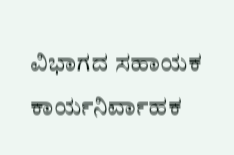ವಿಭಾಗದ ಸಹಾಯಕ ಕಾರ್ಯನಿರ್ವಾಹಕ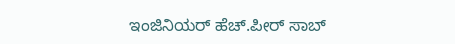ಇಂಜಿನಿಯರ್ ಹೆಚ್.ಪೀರ್ ಸಾಬ್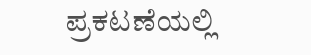ಪ್ರಕಟಣೆಯಲ್ಲಿ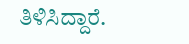ತಿಳಿಸಿದ್ದಾರೆ.